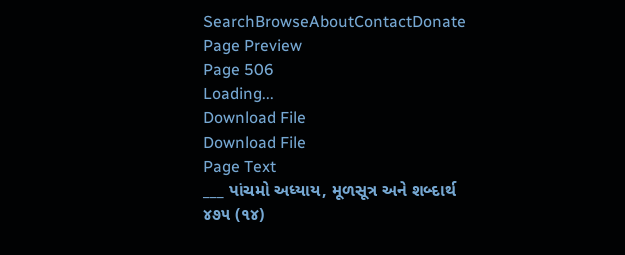SearchBrowseAboutContactDonate
Page Preview
Page 506
Loading...
Download File
Download File
Page Text
___ પાંચમો અધ્યાય, મૂળસૂત્ર અને શબ્દાર્થ ૪૭૫ (૧૪)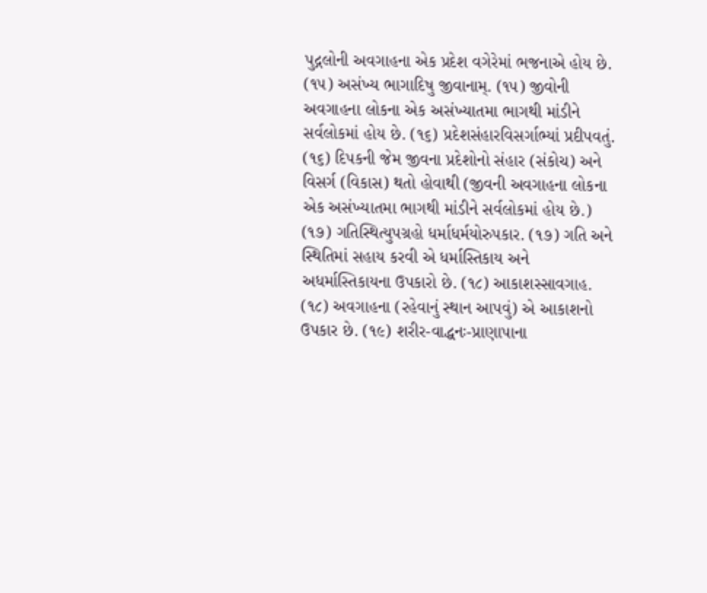પુદ્ગલોની અવગાહના એક પ્રદેશ વગેરેમાં ભજનાએ હોય છે. (૧૫) અસંખ્ય ભાગાદિષુ જીવાનામ્. (૧૫) જીવોની અવગાહના લોકના એક અસંખ્યાતમા ભાગથી માંડીને સર્વલોકમાં હોય છે. (૧૬) પ્રદેશસંહારવિસર્ગાભ્યાં પ્રદીપવતું. (૧૬) દિપકની જેમ જીવના પ્રદેશોનો સંહાર (સંકોચ) અને વિસર્ગ (વિકાસ) થતો હોવાથી (જીવની અવગાહના લોકના એક અસંખ્યાતમા ભાગથી માંડીને સર્વલોકમાં હોય છે.) (૧૭) ગતિસ્થિત્યુપગ્રહો ધર્માધર્મયોરુપકાર. (૧૭) ગતિ અને સ્થિતિમાં સહાય કરવી એ ધર્માસ્તિકાય અને અધર્માસ્તિકાયના ઉપકારો છે. (૧૮) આકાશસ્સાવગાહ. (૧૮) અવગાહના (રહેવાનું સ્થાન આપવું) એ આકાશનો ઉપકાર છે. (૧૯) શરીર-વાદ્ધનઃ-પ્રાણાપાના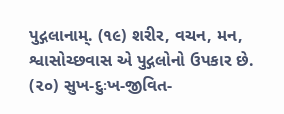પુદ્ગલાનામ્. (૧૯) શરીર, વચન, મન, શ્વાસોચ્છવાસ એ પુદ્ગલોનો ઉપકાર છે. (૨૦) સુખ-દુઃખ-જીવિત-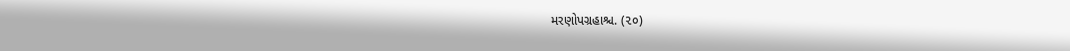મરણોપગ્રહાશ્ચ. (૨૦)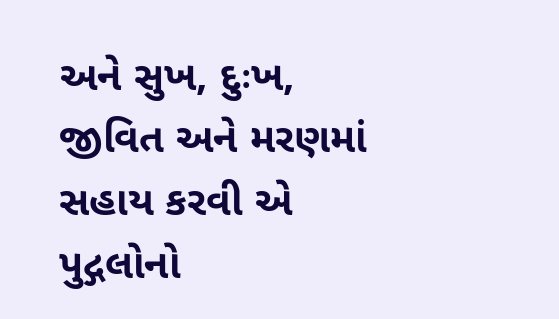અને સુખ, દુઃખ, જીવિત અને મરણમાં સહાય કરવી એ પુદ્ગલોનો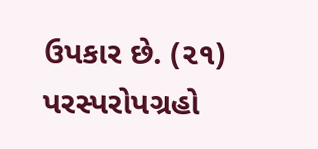ઉપકાર છે. (૨૧) પરસ્પરોપગ્રહો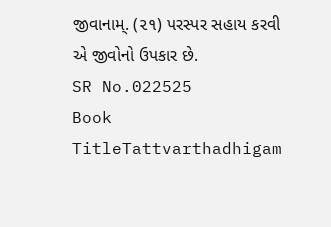જીવાનામ્. (૨૧) પરસ્પર સહાય કરવી એ જીવોનો ઉપકાર છે.
SR No.022525
Book TitleTattvarthadhigam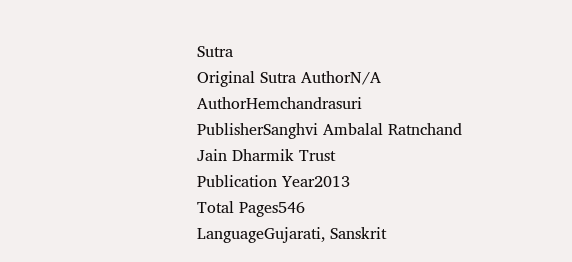Sutra
Original Sutra AuthorN/A
AuthorHemchandrasuri
PublisherSanghvi Ambalal Ratnchand Jain Dharmik Trust
Publication Year2013
Total Pages546
LanguageGujarati, Sanskrit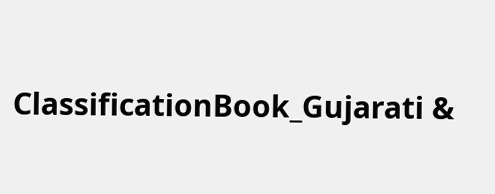ClassificationBook_Gujarati &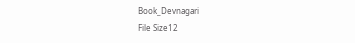Book_Devnagari
File Size12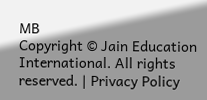MB
Copyright © Jain Education International. All rights reserved. | Privacy Policy